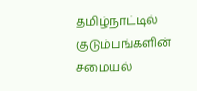தமிழ்நாட்டில் குடும்பங்களின் சமையல்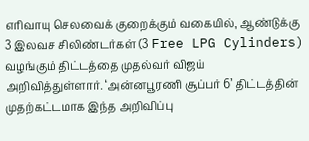எரிவாயு செலவைக் குறைக்கும் வகையில், ஆண்டுக்கு 3 இலவச சிலிண்டர்கள் (3 Free LPG Cylinders) வழங்கும் திட்டத்தை முதல்வர் விஜய் அறிவித்துள்ளார். ‘அன்னபூரணி சூப்பர் 6’ திட்டத்தின் முதற்கட்டமாக இந்த அறிவிப்பு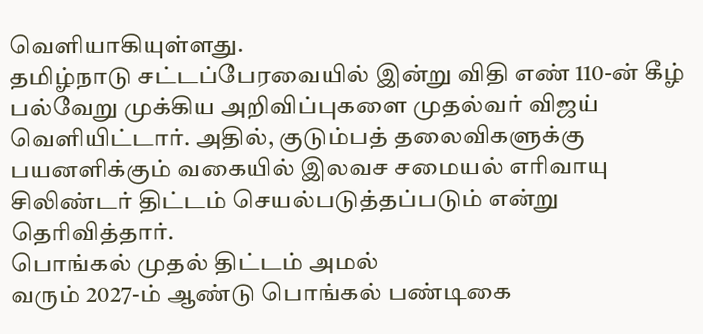வெளியாகியுள்ளது.
தமிழ்நாடு சட்டப்பேரவையில் இன்று விதி எண் 110-ன் கீழ் பல்வேறு முக்கிய அறிவிப்புகளை முதல்வர் விஜய் வெளியிட்டார். அதில், குடும்பத் தலைவிகளுக்கு பயனளிக்கும் வகையில் இலவச சமையல் எரிவாயு சிலிண்டர் திட்டம் செயல்படுத்தப்படும் என்று தெரிவித்தார்.
பொங்கல் முதல் திட்டம் அமல்
வரும் 2027-ம் ஆண்டு பொங்கல் பண்டிகை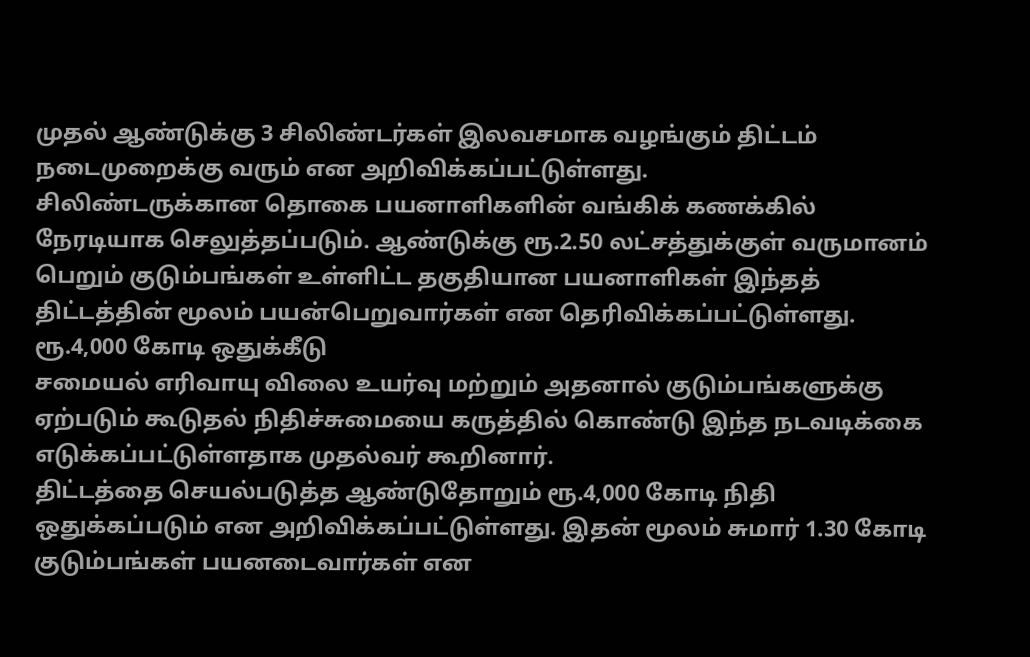முதல் ஆண்டுக்கு 3 சிலிண்டர்கள் இலவசமாக வழங்கும் திட்டம் நடைமுறைக்கு வரும் என அறிவிக்கப்பட்டுள்ளது.
சிலிண்டருக்கான தொகை பயனாளிகளின் வங்கிக் கணக்கில் நேரடியாக செலுத்தப்படும். ஆண்டுக்கு ரூ.2.50 லட்சத்துக்குள் வருமானம் பெறும் குடும்பங்கள் உள்ளிட்ட தகுதியான பயனாளிகள் இந்தத் திட்டத்தின் மூலம் பயன்பெறுவார்கள் என தெரிவிக்கப்பட்டுள்ளது.
ரூ.4,000 கோடி ஒதுக்கீடு
சமையல் எரிவாயு விலை உயர்வு மற்றும் அதனால் குடும்பங்களுக்கு ஏற்படும் கூடுதல் நிதிச்சுமையை கருத்தில் கொண்டு இந்த நடவடிக்கை எடுக்கப்பட்டுள்ளதாக முதல்வர் கூறினார்.
திட்டத்தை செயல்படுத்த ஆண்டுதோறும் ரூ.4,000 கோடி நிதி ஒதுக்கப்படும் என அறிவிக்கப்பட்டுள்ளது. இதன் மூலம் சுமார் 1.30 கோடி குடும்பங்கள் பயனடைவார்கள் என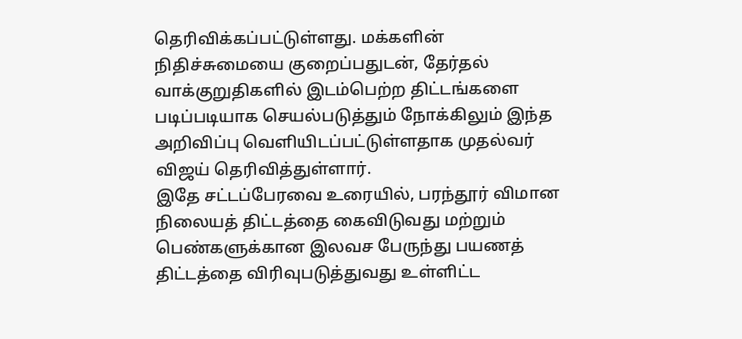தெரிவிக்கப்பட்டுள்ளது. மக்களின் நிதிச்சுமையை குறைப்பதுடன், தேர்தல் வாக்குறுதிகளில் இடம்பெற்ற திட்டங்களை படிப்படியாக செயல்படுத்தும் நோக்கிலும் இந்த அறிவிப்பு வெளியிடப்பட்டுள்ளதாக முதல்வர் விஜய் தெரிவித்துள்ளார்.
இதே சட்டப்பேரவை உரையில், பரந்தூர் விமான நிலையத் திட்டத்தை கைவிடுவது மற்றும் பெண்களுக்கான இலவச பேருந்து பயணத் திட்டத்தை விரிவுபடுத்துவது உள்ளிட்ட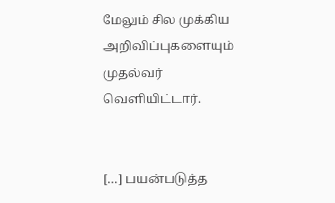மேலும் சில முக்கிய அறிவிப்புகளையும் முதல்வர் வெளியிட்டார்.


[…] பயன்படுத்த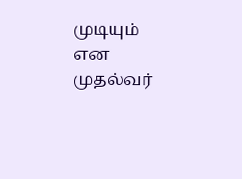முடியும் என முதல்வர்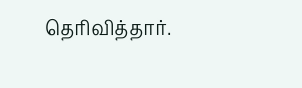தெரிவித்தார்.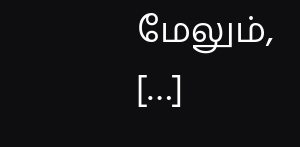மேலும், […]